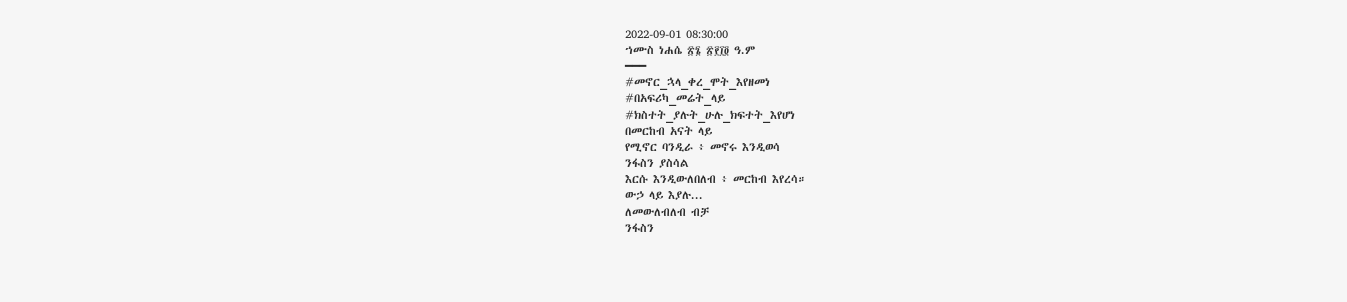2022-09-01 08:30:00
ኀሙስ ነሐሴ ፳፮ ፳፻፲፬ ዓ.ም
━━━
#መኖር_ኋላ_ቀረ_ሞት_እየዘመነ
#በአፍሪካ_መሬት_ላይ
#ክስተት_ያሉት_ሁሉ_ክፍተት_እየሆነ
በመርከብ አናት ላይ
የሚኖር ባንዲራ ፥ መኖሩ እንዲወሳ
ንፋስን ያስሳል
እርሱ እንዲውለበለብ ፥ መርከብ እየረሳ።
ውኃ ላይ እያሉ...
ለመውለብለብ ብቻ
ንፋስን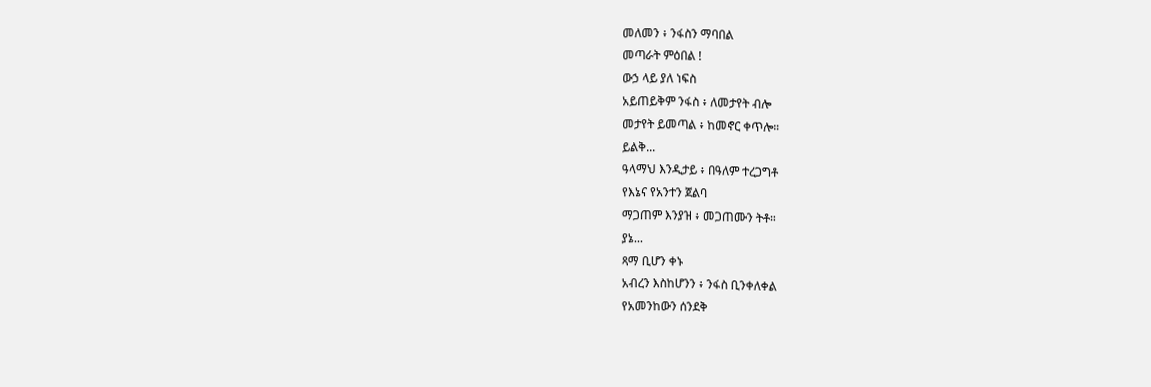መለመን ፥ ንፋስን ማባበል
መጣራት ምዕበል !
ውኃ ላይ ያለ ነፍስ
አይጠይቅም ንፋስ ፥ ለመታየት ብሎ
መታየት ይመጣል ፥ ከመኖር ቀጥሎ።
ይልቅ...
ዓላማህ እንዲታይ ፥ በዓለም ተረጋግቶ
የእኔና የአንተን ጀልባ
ማጋጠም እንያዝ ፥ መጋጠሙን ትቶ።
ያኔ...
ጻማ ቢሆን ቀኑ
አብረን እስከሆንን ፥ ንፋስ ቢንቀለቀል
የአመንከውን ሰንደቅ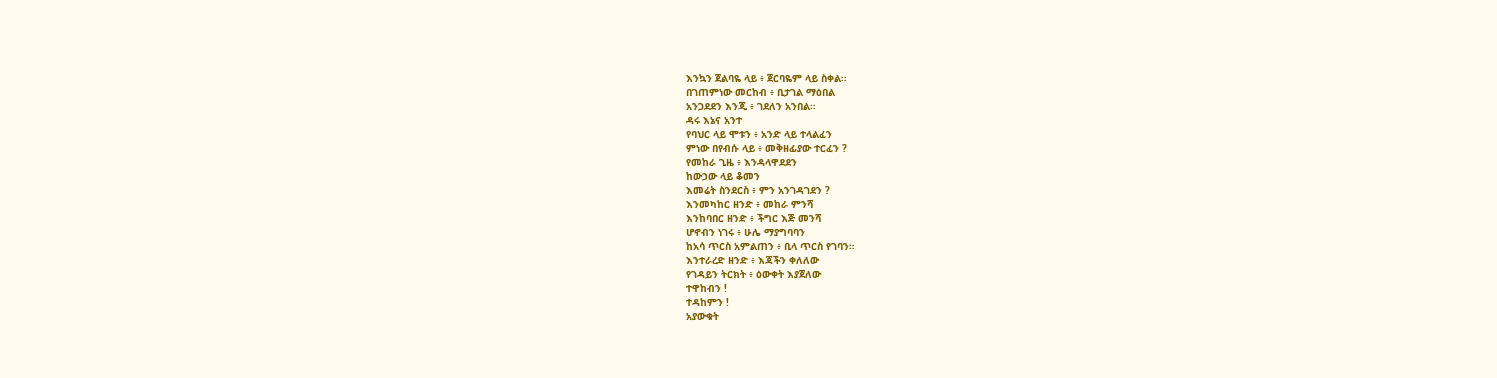እንኳን ጀልባዬ ላይ ፥ ጀርባዬም ላይ ስቀል።
በገጠምነው መርከብ ፥ ቢታገል ማዕበል
አንጋደደን እንጂ ፥ ገደለን አንበል።
ዳሩ እኔና አንተ
የባህር ላይ ሞቱን ፥ አንድ ላይ ተላልፈን
ምነው በየብሱ ላይ ፥ መቅዘፊያው ተርፈን ?
የመከራ ጊዜ ፥ እንዳላዋደደን
ከውኃው ላይ ቆመን
እመሬት ስንደርስ ፥ ምን አንገዳገደን ?
እንመካከር ዘንድ ፥ መከራ ምንሻ
እንከባበር ዘንድ ፥ ችግር እጅ መንሻ
ሆኖብን ነገሩ ፥ ሁሌ ማያግባባን
ከአሳ ጥርስ አምልጠን ፥ ቢላ ጥርስ የገባን።
እንተራረድ ዘንድ ፥ እጃችን ቀለለው
የገዳይን ትርክት ፥ ዕውቀት እያጀለው
ተዋከብን !
ተዳከምን !
አያውቁት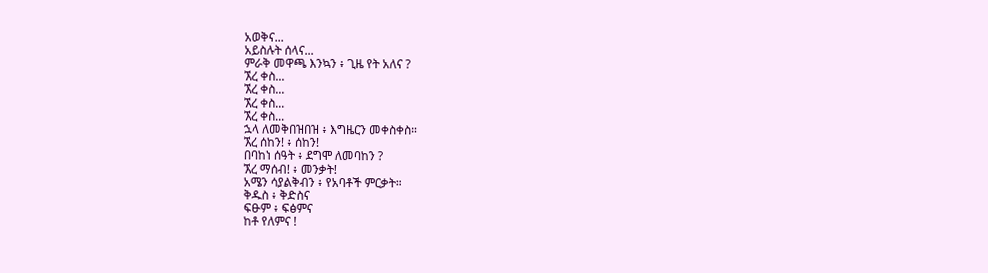አወቅና...
አይስሉት ሰላና...
ምራቅ መዋጫ እንኳን ፥ ጊዜ የት አለና ?
ኧረ ቀስ...
ኧረ ቀስ...
ኧረ ቀስ...
ኧረ ቀስ...
ኋላ ለመቅበዝበዝ ፥ እግዜርን መቀስቀስ።
ኧረ ሰከን! ፥ ሰከን!
በባከነ ሰዓት ፥ ደግሞ ለመባከን ?
ኧረ ማሰብ! ፥ መንቃት!
አሜን ሳያልቅብን ፥ የአባቶች ምርቃት።
ቅዱስ ፥ ቅድስና
ፍፁም ፥ ፍፅምና
ከቶ የለምና !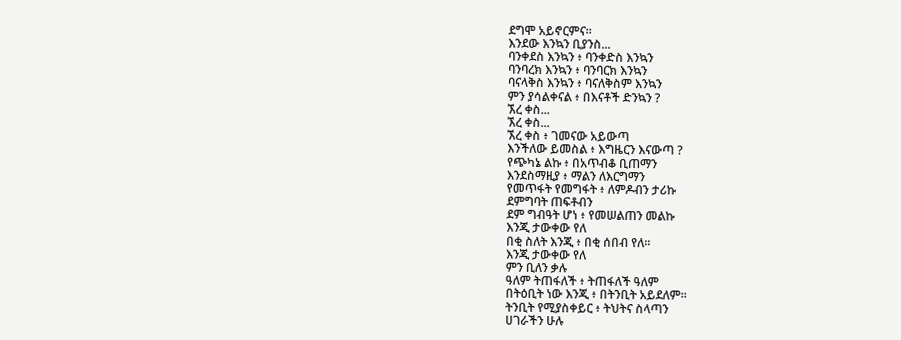ደግሞ አይኖርምና።
እንደው እንኳን ቢያንስ...
ባንቀደስ እንኳን ፥ ባንቀድስ እንኳን
ባንባረክ እንኳን ፥ ባንባርክ እንኳን
ባናላቅስ እንኳን ፥ ባናለቅስም እንኳን
ምን ያሳልቀናል ፥ በእናቶች ድንኳን ?
ኧረ ቀስ...
ኧረ ቀስ...
ኧረ ቀስ ፥ ገመናው አይውጣ
እንችለው ይመስል ፥ እግዜርን እናውጣ ?
የጭካኔ ልኩ ፥ በአጥብቆ ቢጠማን
እንደስማዚያ ፥ ማልን ለእርግማን
የመጥፋት የመግፋት ፥ ለምዶብን ታሪኩ
ደምግባት ጠፍቶብን
ደም ግብዓት ሆነ ፥ የመሠልጠን መልኩ
እንጂ ታውቀው የለ
በቂ ስለት እንጂ ፥ በቂ ሰበብ የለ።
እንጂ ታውቀው የለ
ምን ቢለን ቃሉ
ዓለም ትጠፋለች ፥ ትጠፋለች ዓለም
በትዕቢት ነው እንጂ ፥ በትንቢት አይደለም።
ትንቢት የሚያስቀይር ፥ ትህትና ስላጣን
ሀገራችን ሁሉ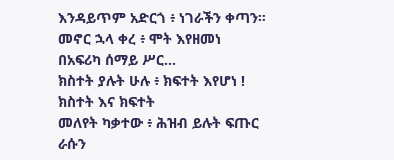እንዳይጥም አድርጎ ፥ ነገራችን ቀጣን።
መኖር ኋላ ቀረ ፥ ሞት እየዘመነ
በአፍሪካ ሰማይ ሥር...
ክስተት ያሉት ሁሉ ፥ ክፍተት እየሆነ !
ክስተት እና ክፍተት
መለየት ካቃተው ፥ ሕዝብ ይሉት ፍጡር
ራሱን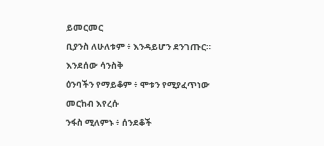ይመርመር
ቢያንስ ለሁለቱም ፥ እንዳይሆን ደንገጡር።
እንደሰው ሳንስቅ
ዕንባችን የማይቆም ፥ ሞቱን የሚያፈጥነው
መርከብ እየረሱ
ንፋስ ሚለምኑ ፥ ሰንደቆች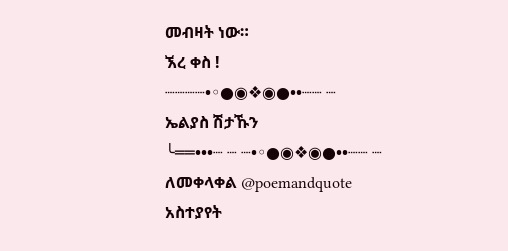መብዛት ነው።
ኧረ ቀስ !
┈┈┈┈•◦●◉❖◉●••┈┈ ┈
ኤልያስ ሽታኹን
╰══•••┈ ┈ ┈•◦●◉❖◉●••┈┈ ┈
ለመቀላቀል @poemandquote
አስተያየት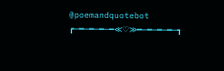@poemandquotebot
┏─━─━─━─━≪♡≫━─━─━─━─┓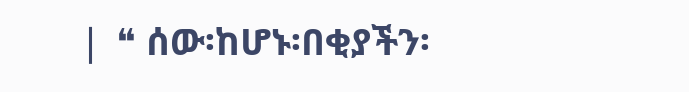❘ ❝ ሰው፡ከሆኑ፡በቂያችን፡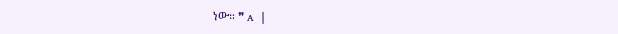ነው። ❞ ᴀ ❘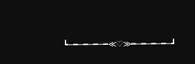┗─━─━─━─━≪♡≫━─━─━─━─┛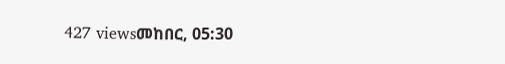427 viewsመከበር, 05:30